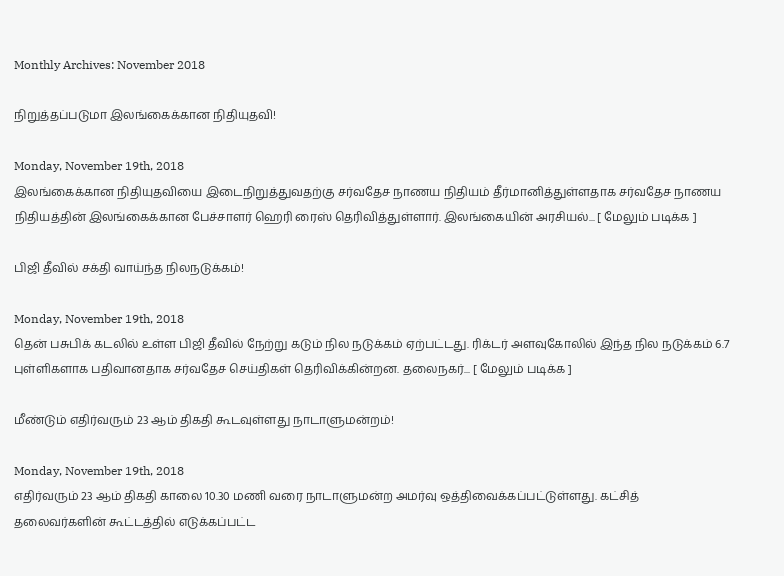Monthly Archives: November 2018

நிறுத்தப்படுமா இலங்கைக்கான நிதியுதவி!

Monday, November 19th, 2018
இலங்கைக்கான நிதியுதவியை இடைநிறுத்துவதற்கு சர்வதேச நாணய நிதியம் தீர்மானித்துள்ளதாக சர்வதேச நாணய நிதியத்தின் இலங்கைக்கான பேச்சாளர் ஹெரி ரைஸ் தெரிவித்துள்ளார். இலங்கையின் அரசியல்... [ மேலும் படிக்க ]

பிஜி தீவில் சக்தி வாய்ந்த நிலநடுக்கம்!

Monday, November 19th, 2018
தென் பசுபிக் கடலில் உள்ள பிஜி தீவில் நேற்று கடும் நில நடுக்கம் ஏற்பட்டது. ரிக்டர் அளவுகோலில் இந்த நில நடுக்கம் 6.7 புள்ளிகளாக பதிவானதாக சர்வதேச செய்திகள் தெரிவிக்கின்றன. தலைநகர்... [ மேலும் படிக்க ]

மீண்டும் எதிர்வரும் 23 ஆம் திகதி கூடவுள்ளது நாடாளுமன்றம்!

Monday, November 19th, 2018
எதிர்வரும் 23 ஆம் திகதி காலை 10.30 மணி வரை நாடாளுமன்ற அமர்வு ஒத்திவைக்கப்பட்டுள்ளது. கட்சித் தலைவர்களின் கூட்டத்தில் எடுக்கப்பட்ட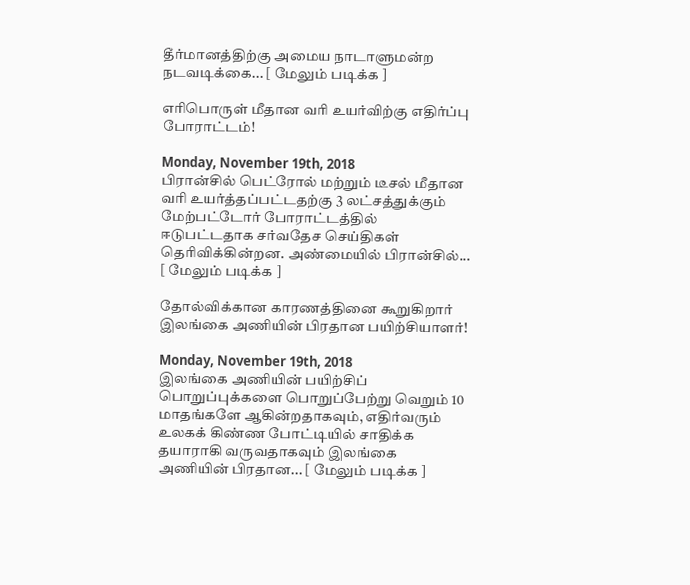தீர்மானத்திற்கு அமைய நாடாளுமன்ற நடவடிக்கை... [ மேலும் படிக்க ]

எரிபொருள் மீதான வரி உயர்விற்கு எதிர்ப்பு போராட்டம்!

Monday, November 19th, 2018
பிரான்சில் பெட்ரோல் மற்றும் டீசல் மீதான வரி உயர்த்தப்பட்டதற்கு 3 லட்சத்துக்கும் மேற்பட்டோர் போராட்டத்தில் ஈடுபட்டதாக சர்வதேச செய்திகள் தெரிவிக்கின்றன. அண்மையில் பிரான்சில்... [ மேலும் படிக்க ]

தோல்விக்கான காரணத்தினை கூறுகிறார் இலங்கை அணியின் பிரதான பயிற்சியாளர்!

Monday, November 19th, 2018
இலங்கை அணியின் பயிற்சிப் பொறுப்புக்களை பொறுப்பேற்று வெறும் 10 மாதங்களே ஆகின்றதாகவும், எதிர்வரும் உலகக் கிண்ண போட்டியில் சாதிக்க தயாராகி வருவதாகவும் இலங்கை அணியின் பிரதான... [ மேலும் படிக்க ]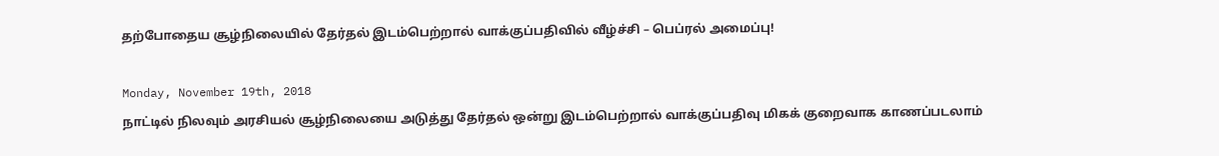தற்போதைய சூழ்நிலையில் தேர்தல் இடம்பெற்றால் வாக்குப்பதிவில் வீழ்ச்சி – பெப்ரல் அமைப்பு!

Monday, November 19th, 2018
நாட்டில் நிலவும் அரசியல் சூழ்நிலையை அடுத்து தேர்தல் ஒன்று இடம்பெற்றால் வாக்குப்பதிவு மிகக் குறைவாக காணப்படலாம்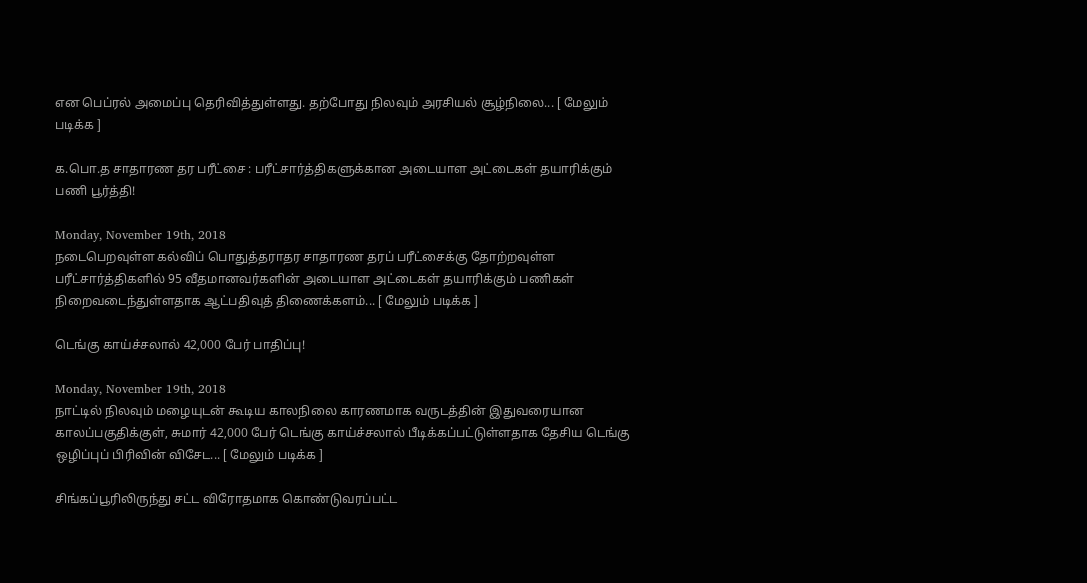என பெப்ரல் அமைப்பு தெரிவித்துள்ளது. தற்போது நிலவும் அரசியல் சூழ்நிலை... [ மேலும் படிக்க ]

க.பொ.த சாதாரண தர பரீட்சை : பரீட்சார்த்திகளுக்கான அடையாள அட்டைகள் தயாரிக்கும் பணி பூர்த்தி!

Monday, November 19th, 2018
நடைபெறவுள்ள கல்விப் பொதுத்தராதர சாதாரண தரப் பரீட்சைக்கு தோற்றவுள்ள பரீட்சார்த்திகளில் 95 வீதமானவர்களின் அடையாள அட்டைகள் தயாரிக்கும் பணிகள் நிறைவடைந்துள்ளதாக ஆட்பதிவுத் திணைக்களம்... [ மேலும் படிக்க ]

டெங்கு காய்ச்சலால் 42,000 பேர் பாதிப்பு!

Monday, November 19th, 2018
நாட்டில் நிலவும் மழையுடன் கூடிய காலநிலை காரணமாக வருடத்தின் இதுவரையான காலப்பகுதிக்குள், சுமார் 42,000 பேர் டெங்கு காய்ச்சலால் பீடிக்கப்பட்டுள்ளதாக தேசிய டெங்கு ஒழிப்புப் பிரிவின் விசேட... [ மேலும் படிக்க ]

சிங்கப்பூரிலிருந்து சட்ட விரோதமாக கொண்டுவரப்பட்ட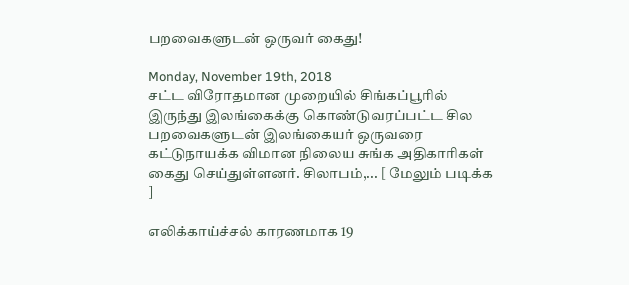பறவைகளுடன் ஒருவர் கைது!

Monday, November 19th, 2018
சட்ட விரோதமான முறையில் சிங்கப்பூரில் இருந்து இலங்கைக்கு கொண்டுவரப்பட்ட சில பறவைகளுடன் இலங்கையர் ஒருவரை கட்டுநாயக்க விமான நிலைய சுங்க அதிகாரிகள் கைது செய்துள்ளனர். சிலாபம்,... [ மேலும் படிக்க ]

எலிக்காய்ச்சல் காரணமாக 19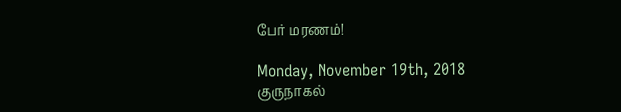பேர் மரணம்!

Monday, November 19th, 2018
குருநாகல்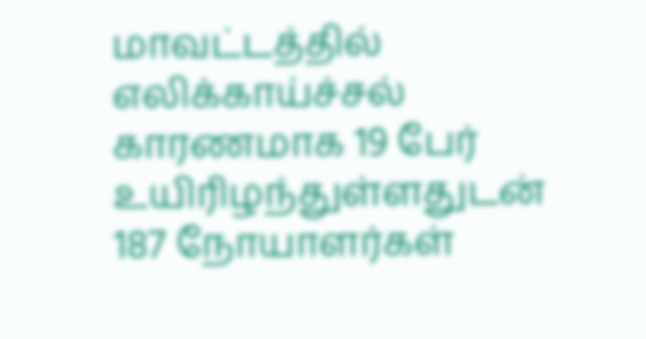மாவட்டத்தில் எலிக்காய்ச்சல் காரணமாக 19 பேர் உயிரிழந்துள்ளதுடன் 187 நோயாளர்கள்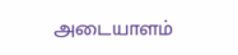அடையாளம்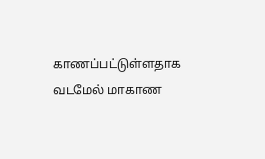காணப்பட்டுள்ளதாக வடமேல் மாகாண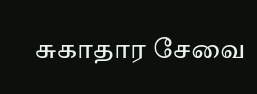சுகாதார சேவை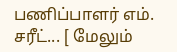பணிப்பாளர் எம். சரீட்... [ மேலும்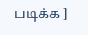படிக்க ]